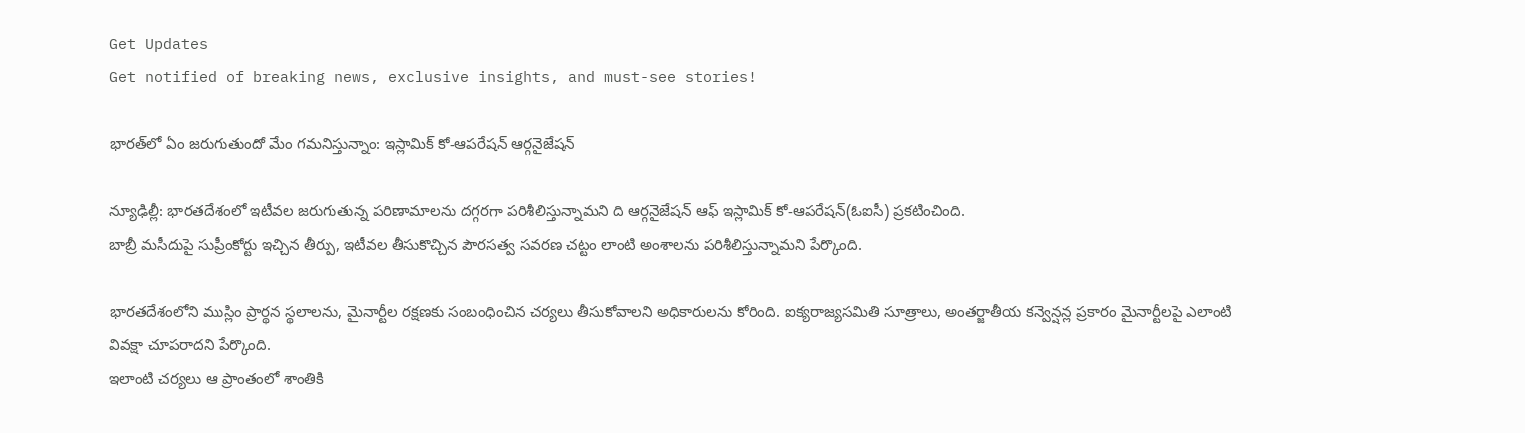Get Updates
Get notified of breaking news, exclusive insights, and must-see stories!

భారత్‌లో ఏం జరుగుతుందో మేం గమనిస్తున్నాం: ఇస్లామిక్ కో-ఆపరేషన్ ఆర్గనైజేషన్

న్యూఢిల్లీ: భారతదేశంలో ఇటీవల జరుగుతున్న పరిణామాలను దగ్గరగా పరిశీలిస్తున్నామని ది ఆర్గనైజేషన్ ఆఫ్ ఇస్లామిక్ కో-ఆపరేషన్(ఓఐసీ) ప్రకటించింది.
బాబ్రీ మసీదుపై సుప్రీంకోర్టు ఇచ్చిన తీర్పు, ఇటీవల తీసుకొచ్చిన పౌరసత్వ సవరణ చట్టం లాంటి అంశాలను పరిశీలిస్తున్నామని పేర్కొంది.

భారతదేశంలోని ముస్లిం ప్రార్థన స్థలాలను, మైనార్టీల రక్షణకు సంబంధించిన చర్యలు తీసుకోవాలని అధికారులను కోరింది. ఐక్యరాజ్యసమితి సూత్రాలు, అంతర్జాతీయ కన్వెన్షన్ల ప్రకారం మైనార్టీలపై ఎలాంటి వివక్షా చూపరాదని పేర్కొంది.
ఇలాంటి చర్యలు ఆ ప్రాంతంలో శాంతికి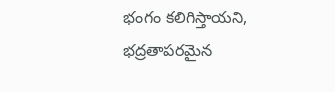భంగం కలిగిస్తాయని, భద్రతాపరమైన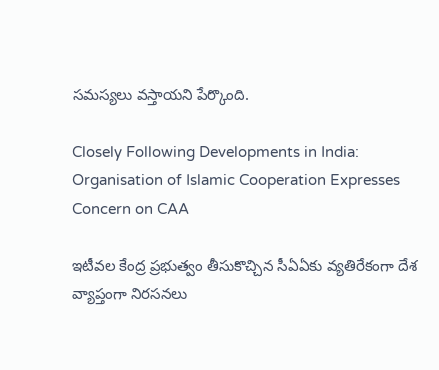సమస్యలు వస్తాయని పేర్కొంది.

Closely Following Developments in India: Organisation of Islamic Cooperation Expresses Concern on CAA

ఇటీవల కేంద్ర ప్రభుత్వం తీసుకొచ్చిన సీఏఏకు వ్యతిరేకంగా దేశ వ్యాప్తంగా నిరసనలు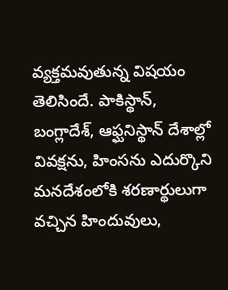వ్యక్తమవుతున్న విషయం తెలిసిందే. పాకిస్థాన్, బంగ్లాదేశ్, ఆఫ్ఘనిస్థాన్ దేశాల్లో వివక్షను, హింసను ఎదుర్కొని మనదేశంలోకి శరణార్థులుగా వచ్చిన హిందువులు,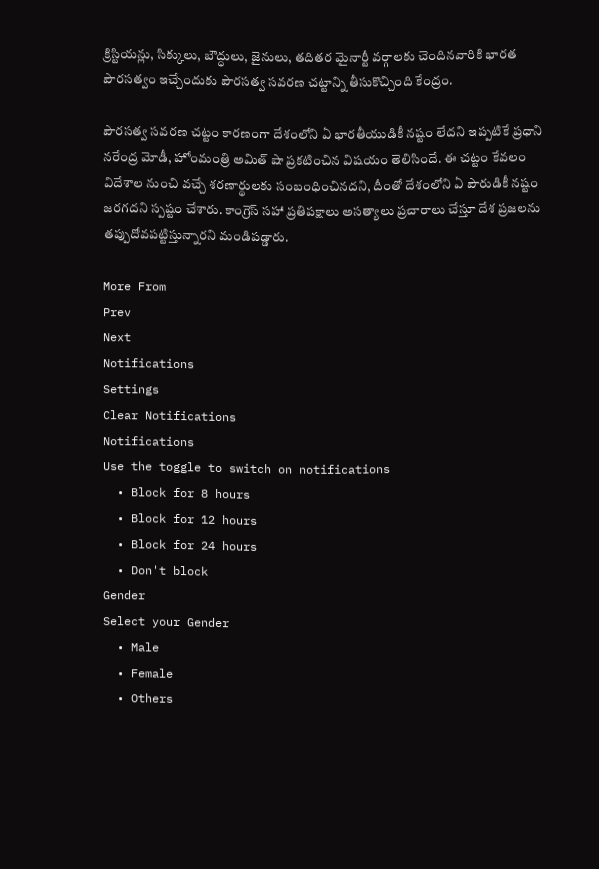క్రిస్టియన్లు, సిక్కులు, బౌద్ధులు, జైనులు, తదితర మైనార్టీ వర్గాలకు చెందినవారికి భారత పౌరసత్వం ఇచ్చేందుకు పౌరసత్వ సవరణ చట్టాన్ని తీసుకొచ్చింది కేంద్రం.

పౌరసత్వ సవరణ చట్టం కారణంగా దేశంలోని ఏ భారతీయుడికీ నష్టం లేదని ఇప్పటికే ప్రధాని నరేంద్ర మోడీ, హోంమంత్రి అమిత్ షా ప్రకటించిన విషయం తెలిసిందే. ఈ చట్టం కేవలం విదేశాల నుంచి వచ్చే శరణార్థులకు సంబంధించినదని, దీంతో దేశంలోని ఏ పౌరుడికీ నష్టం జరగదని స్పష్టం చేశారు. కాంగ్రెస్ సహా ప్రతిపక్షాలు అసత్యాలు ప్రచారాలు చేస్తూ దేశ ప్రజలను తప్పుదోవపట్టిస్తున్నారని మండిపడ్డారు.

More From
Prev
Next
Notifications
Settings
Clear Notifications
Notifications
Use the toggle to switch on notifications
  • Block for 8 hours
  • Block for 12 hours
  • Block for 24 hours
  • Don't block
Gender
Select your Gender
  • Male
  • Female
  • Others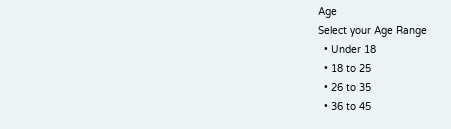Age
Select your Age Range
  • Under 18
  • 18 to 25
  • 26 to 35
  • 36 to 45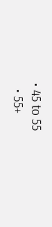• 45 to 55
  • 55+